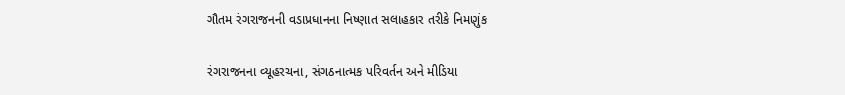ગૌતમ રંગરાજનની વડાપ્રધાનના નિષ્ણાત સલાહકાર તરીકે નિમણુંક

રંગરાજનના વ્યૂહરચના, સંગઠનાત્મક પરિવર્તન અને મીડિયા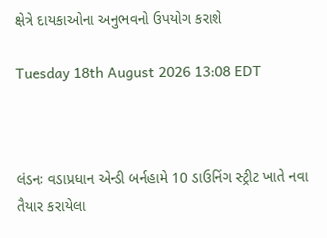ક્ષેત્રે દાયકાઓના અનુભવનો ઉપયોગ કરાશે

Tuesday 18th August 2026 13:08 EDT



લંડનઃ વડાપ્રધાન એન્ડી બર્નહામે 10 ડાઉનિંગ સ્ટ્રીટ ખાતે નવા તૈયાર કરાયેલા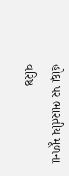હોદ્દા પર ભારતીય મૂળના વરિષ્ઠ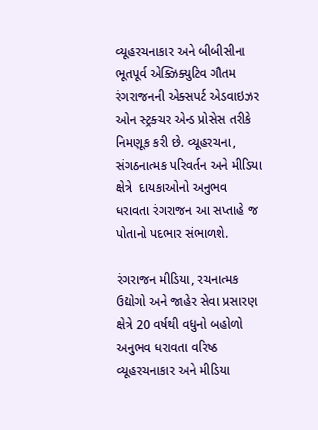વ્યૂહરચનાકાર અને બીબીસીના ભૂતપૂર્વ એક્ઝિક્યુટિવ ગૌતમ રંગરાજનની એક્સપર્ટ એડવાઇઝર ઓન સ્ટ્રક્ચર એન્ડ પ્રોસેસ તરીકે નિમણૂક કરી છે. વ્યૂહરચના, સંગઠનાત્મક પરિવર્તન અને મીડિયા ક્ષેત્રે  દાયકાઓનો અનુભવ ધરાવતા રંગરાજન આ સપ્તાહે જ પોતાનો પદભાર સંભાળશે.

રંગરાજન મીડિયા, રચનાત્મક ઉદ્યોગો અને જાહેર સેવા પ્રસારણ ક્ષેત્રે 20 વર્ષથી વધુનો બહોળો અનુભવ ધરાવતા વરિષ્ઠ વ્યૂહરચનાકાર અને મીડિયા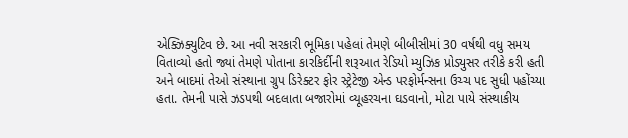એક્ઝિક્યુટિવ છે. આ નવી સરકારી ભૂમિકા પહેલાં તેમણે બીબીસીમાં 30 વર્ષથી વધુ સમય વિતાવ્યો હતો જ્યાં તેમણે પોતાના કારકિર્દીની શરૂઆત રેડિયો મ્યુઝિક પ્રોડ્યુસર તરીકે કરી હતી અને બાદમાં તેઓ સંસ્થાના ગ્રુપ ડિરેક્ટર ફોર સ્ટ્રેટેજી એન્ડ પરફોર્મન્સના ઉચ્ચ પદ સુધી પહોંચ્યા હતા. તેમની પાસે ઝડપથી બદલાતા બજારોમાં વ્યૂહરચના ઘડવાનો, મોટા પાયે સંસ્થાકીય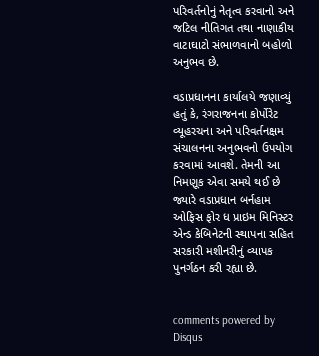પરિવર્તનોનું નેતૃત્વ કરવાનો અને જટિલ નીતિગત તથા નાણાકીય વાટાઘાટો સંભાળવાનો બહોળો અનુભવ છે.

વડાપ્રધાનના કાર્યાલયે જણાવ્યું હતું કે, રંગરાજનના કોર્પોરેટ વ્યૂહરચના અને પરિવર્તનક્ષમ સંચાલનના અનુભવનો ઉપયોગ કરવામાં આવશે. તેમની આ નિમણૂક એવા સમયે થઈ છે જ્યારે વડાપ્રધાન બર્નહામ ઓફિસ ફોર ધ પ્રાઇમ મિનિસ્ટર એન્ડ કેબિનેટની સ્થાપના સહિત સરકારી મશીનરીનું વ્યાપક પુનર્ગઠન કરી રહ્યા છે.


comments powered by Disqus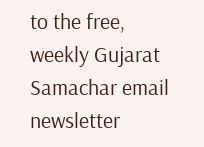to the free, weekly Gujarat Samachar email newsletter